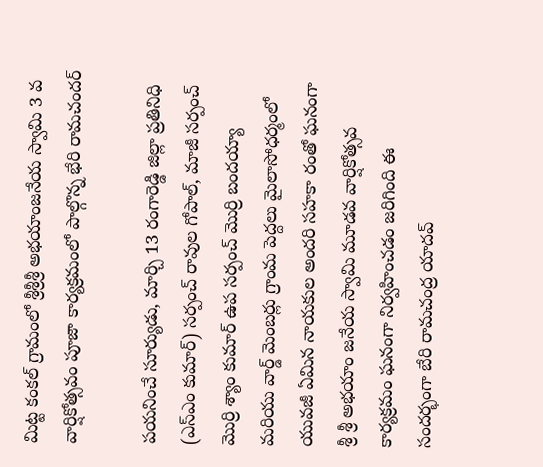మిట్ట కంకల్ గ్రామంలో శ్రీశ్రీశ్రీ అభయాంజనేయ స్వామి 3 వ వార్షికోత్సవం పూజా కార్యక్రమంలో పాల్గొన్న భేరి రామచందర్

పయనించే సూర్యుడు, మార్చి 13 రంగారెడ్డి జిల్లా ప్రతినిధి (ఎస్ఎం కుమార్) సర్పంచ్ రావుల గోపాల్, మాజీ సర్పంచ్ మొర్రి శ్యాం కుమార్ ఉప సర్పంచ్ మొర్రి బందయ్యా మరియు వార్డ్ మెంబర్లు గ్రాంమ పెద్దలు మైలాసోధర్మంలో యువజీ ఏమిన నాయకుల అందరి సహకా రంతో ఘనంగా శ్రీ శ్రీ అభయాం జనేయ స్వామి మూడవ వార్షికోత్సవ కార్యక్రమం ఘనంగా నిర్వహించడం జరిగింది ఈ సందర్భంగా బేరి రామచంద్ర యాదవ్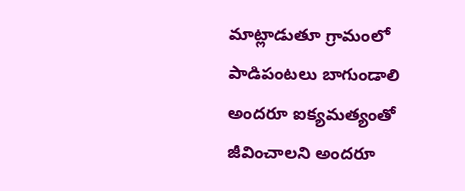మాట్లాడుతూ గ్రామంలో పాడిపంటలు బాగుండాలి అందరూ ఐక్యమత్యంతో జీవించాలని అందరూ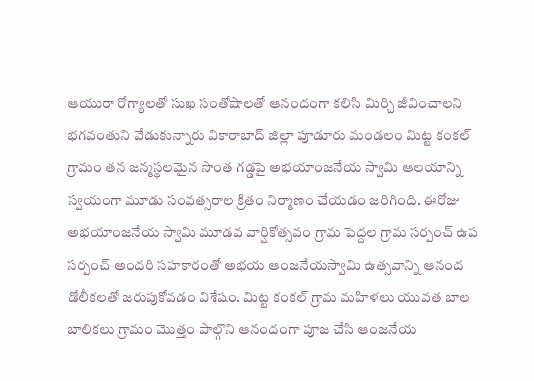ఆయురా రోగ్యాలతో సుఖ సంతోషాలతో ఆనందంగా కలిసి మిర్చి జీవించాలని భగవంతుని వేడుకున్నారు వికారాబాద్ జిల్లా పూడూరు మండలం మిట్ట కంకల్ గ్రామం తన జన్మస్థలమైన సొంత గడ్డపై అభయాంజనేయ స్వామి ఆలయాన్ని స్వయంగా మూడు సంవత్సరాల క్రితం నిర్మాణం చేయడం జరిగింది. ఈరోజు అభయాంజనేయ స్వామి మూడవ వార్షికోత్సవం గ్రామ పెద్దల గ్రామ సర్పంచ్ ఉప సర్పంచ్ అందరి సహకారంతో అభయ ఆంజనేయస్వామి ఉత్సవాన్ని ఆనంద డోలీకలతో జరుపుకోవడం విశేషం. మిట్ట కంకల్ గ్రామ మహిళలు యువత బాల బాలికలు గ్రామం మొత్తం పాల్గొని ఆనందంగా పూజ చేసి ఆంజనేయ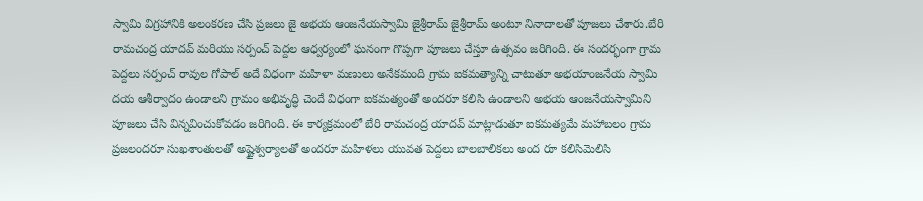స్వామి విగ్రహానికి అలంకరణ చేసి ప్రజలు జై అభయ ఆంజనేయస్వామి జైశ్రీరామ్ జైశ్రీరామ్ అంటూ నినాదాలతో పూజలు చేశారు.బేరి రామచంద్ర యాదవ్ మరియు సర్పంచ్ పెద్దల ఆధ్వర్యంలో ఘనంగా గొప్పగా పూజలు చేస్తూ ఉత్సవం జరిగింది. ఈ సందర్భంగా గ్రామ పెద్దలు సర్పంచ్ రావుల గోపాల్ అదే విధంగా మహిళా మణులు అనేకమంది గ్రామ ఐకమత్యాన్ని చాటుతూ అభయాంజనేయ స్వామి దయ ఆశీర్వాదం ఉండాలని గ్రామం అభివృద్ధి చెందే విధంగా ఐకమత్యంతో అందరూ కలిసి ఉండాలని అభయ ఆంజనేయస్వామిని పూజలు చేసి విన్నవించుకోవడం జరిగింది. ఈ కార్యక్రమంలో బేరి రామచంద్ర యాదవ్ మాట్లాడుతూ ఐకమత్యమే మహాబలం గ్రామ ప్రజలందరూ సుఖశాంతులతో అష్టైశ్వర్యాలతో అందరూ మహిళలు యువత పెద్దలు బాలబాలికలు అంద రూ కలిసిమెలిసి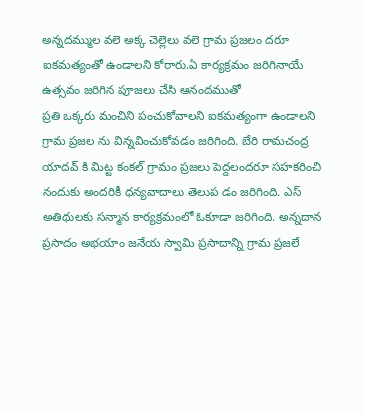అన్నదమ్ముల వలె అక్క చెల్లెలు వలె గ్రామ ప్రజలం దరూ ఐకమత్యంతో ఉండాలని కోరారు.ఏ కార్యక్రమం జరిగినాయే ఉత్సవం జరిగిన పూజలు చేసి ఆనందముతో
ప్రతి ఒక్కరు మంచిని పంచుకోవాలని ఐకమత్యంగా ఉండాలని గ్రామ ప్రజల ను విన్నవించుకోవడం జరిగింది. బేరి రామచంద్ర యాదవ్ కి మిట్ట కంకల్ గ్రామం ప్రజలు పెద్దలందరూ సహకరించి నందుకు అందరికీ ధన్యవాదాలు తెలుప డం జరిగింది. ఎస్ అతిథులకు సన్మాన కార్యక్రమంలో ఓకూడా జరిగింది. అన్నదాన ప్రసాదం అభయాం జనేయ స్వామి ప్రసాదాన్ని గ్రామ ప్రజలే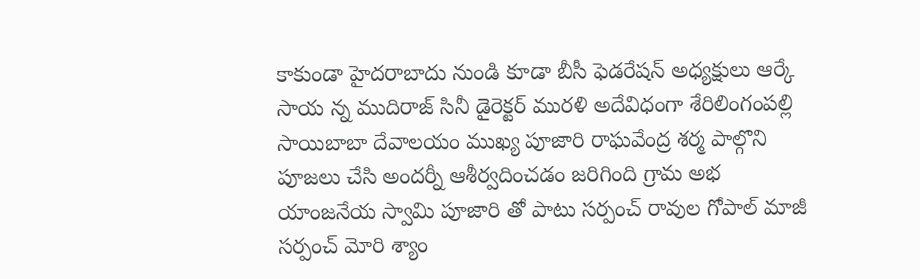కాకుండా హైదరాబాదు నుండి కూడా బీసీ ఫెడరేషన్ అధ్యక్షులు ఆర్కే సాయ న్న ముదిరాజ్ సినీ డైరెక్టర్ మురళి అదేవిధంగా శేరిలింగంపల్లి సాయిబాబా దేవాలయం ముఖ్య పూజారి రాఘవేంద్ర శర్మ పాల్గొని పూజలు చేసి అందర్నీ ఆశీర్వదించడం జరిగింది గ్రామ అభ యాంజనేయ స్వామి పూజారి తో పాటు సర్పంచ్ రావుల గోపాల్ మాజీ సర్పంచ్ మోరి శ్యాం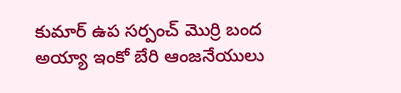కుమార్ ఉప సర్పంచ్ మొర్రి బంద అయ్యా ఇంకో బేరి ఆంజనేయులు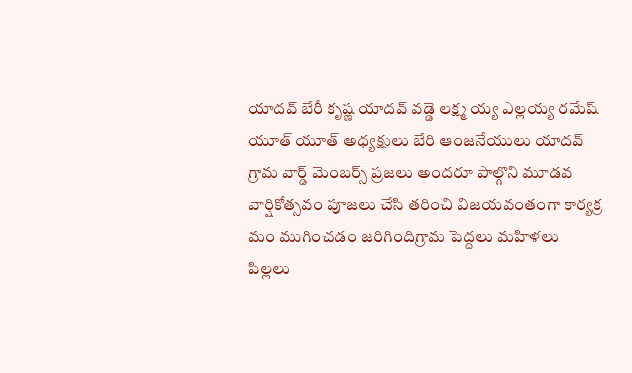యాదవ్ బేరీ కృష్ణ యాదవ్ వడ్డె లక్ష్మ య్య ఎల్లయ్య రమేష్ యూత్ యూత్ అధ్యక్షులు బేరి ఆంజనేయులు యాదవ్ గ్రామ వార్డ్ మెంబర్స్ ప్రజలు అందరూ పాల్గొని మూడవ వార్షికోత్సవం పూజలు చేసి తరించి విజయవంతంగా కార్యక్ర మం ముగించడం జరిగిందిగ్రామ పెద్దలు మహిళలు పిల్లలు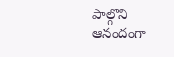పాల్గొని ఆనందంగా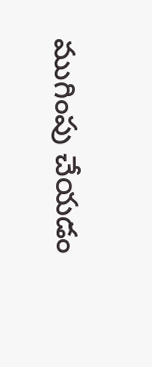ముగింపు చేయడం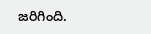జరిగింది.